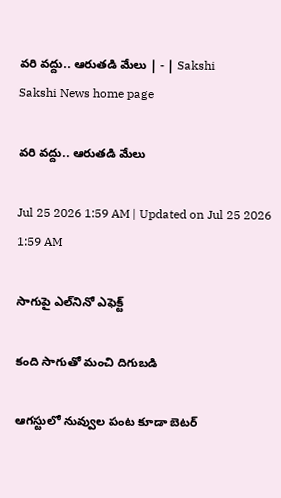వరి వద్దు.. ఆరుతడి మేలు | - | Sakshi
Sakshi News home page

వరి వద్దు.. ఆరుతడి మేలు

Jul 25 2026 1:59 AM | Updated on Jul 25 2026 1:59 AM

సాగుపై ఎల్‌నినో ఎఫెక్ట్‌

కంది సాగుతో మంచి దిగుబడి

ఆగస్టులో నువ్వుల పంట కూడా బెటర్‌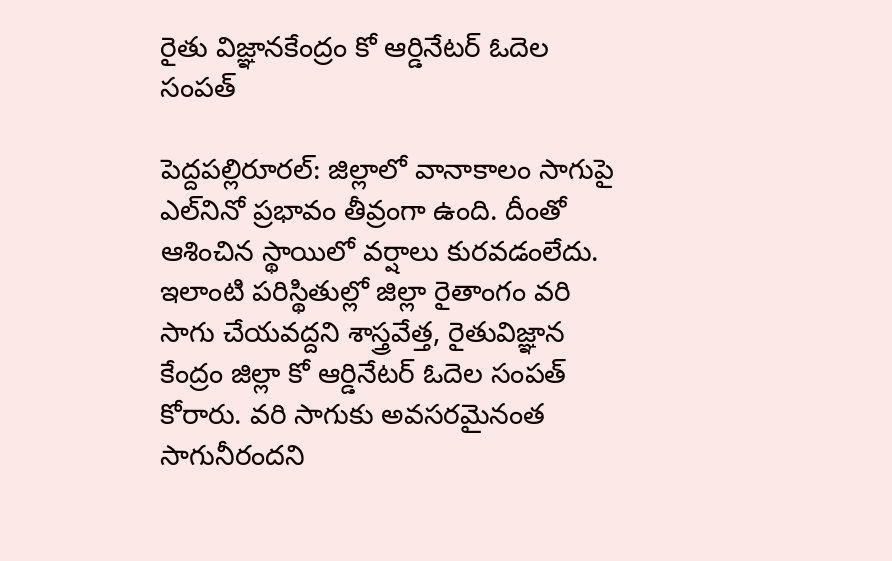రైతు విజ్ఞానకేంద్రం కో ఆర్డినేటర్‌ ఓదెల సంపత్‌

పెద్దపల్లిరూరల్‌: జిల్లాలో వానాకాలం సాగుపై ఎల్‌నినో ప్రభావం తీవ్రంగా ఉంది. దీంతో ఆశించిన స్థాయిలో వర్షాలు కురవడంలేదు. ఇలాంటి పరిస్థితుల్లో జిల్లా రైతాంగం వరి సాగు చేయవద్దని శాస్త్రవేత్త, రైతువిజ్ఞాన కేంద్రం జిల్లా కో ఆర్డినేటర్‌ ఓదెల సంపత్‌ కోరారు. వరి సాగుకు అవసరమైనంత సాగునీరందని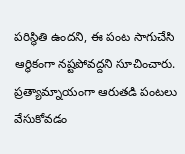పరిస్థితి ఉందని, ఈ పంట సాగుచేసి ఆర్థికంగా నష్టపోవద్దని సూచించారు. ప్రత్యామ్నాయంగా ఆరుతడి పంటలు వేసుకోవడం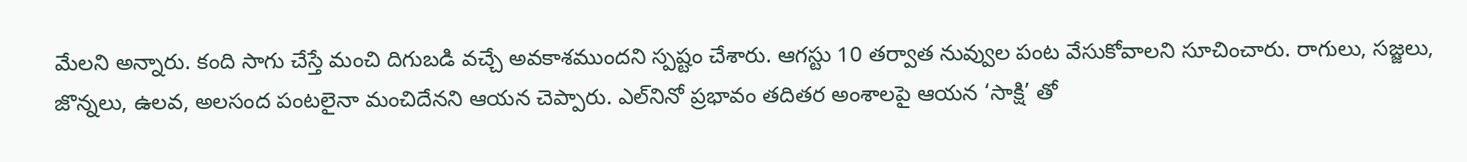మేలని అన్నారు. కంది సాగు చేస్తే మంచి దిగుబడి వచ్చే అవకాశముందని స్పష్టం చేశారు. ఆగస్టు 10 తర్వాత నువ్వుల పంట వేసుకోవాలని సూచించారు. రాగులు, సజ్జలు, జొన్నలు, ఉలవ, అలసంద పంటలైనా మంచిదేనని ఆయన చెప్పారు. ఎల్‌నినో ప్రభావం తదితర అంశాలపై ఆయన ‘సాక్షి’ తో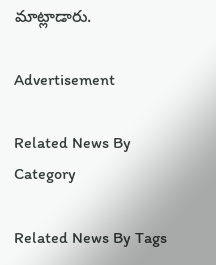మాట్లాడారు.

Advertisement

Related News By Category

Related News By Tags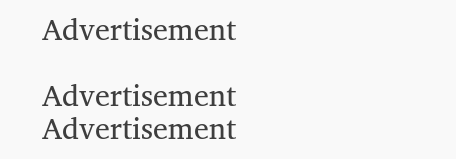Advertisement

Advertisement
Advertisement